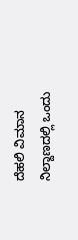ದೆಹಲಿ ವಿಮಾನ ನಿಲ್ದಾಣದಲ್ಲಿ ಒಂದು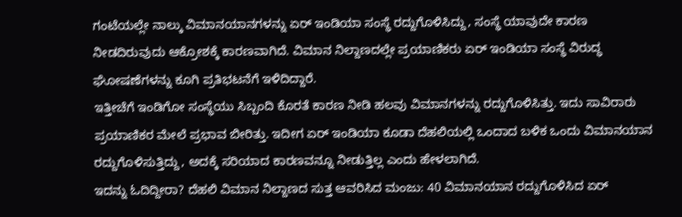ಗಂಟೆಯಲ್ಲೇ ನಾಲ್ಕು ವಿಮಾನಯಾನಗಳನ್ನು ಏರ್ ಇಂಡಿಯಾ ಸಂಸ್ಥೆ ರದ್ದುಗೊಳಿಸಿದ್ದು, ಸಂಸ್ಥೆ ಯಾವುದೇ ಕಾರಣ ನೀಡದಿರುವುದು ಆಕ್ರೋಶಕ್ಕೆ ಕಾರಣವಾಗಿದೆ. ವಿಮಾನ ನಿಲ್ದಾಣದಲ್ಲೇ ಪ್ರಯಾಣಿಕರು ಏರ್ ಇಂಡಿಯಾ ಸಂಸ್ಥೆ ವಿರುದ್ಧ ಘೋಷಣೆಗಳನ್ನು ಕೂಗಿ ಪ್ರತಿಭಟನೆಗೆ ಇಳಿದಿದ್ದಾರೆ.
ಇತ್ತೀಚೆಗೆ ಇಂಡಿಗೋ ಸಂಸ್ಥೆಯು ಸಿಬ್ಬಂದಿ ಕೊರತೆ ಕಾರಣ ನೀಡಿ ಹಲವು ವಿಮಾನಗಳನ್ನು ರದ್ದುಗೊಳಿಸಿತ್ತು. ಇದು ಸಾವಿರಾರು ಪ್ರಯಾಣಿಕರ ಮೇಲೆ ಪ್ರಭಾವ ಬೀರಿತ್ತು. ಇದೀಗ ಏರ್ ಇಂಡಿಯಾ ಕೂಡಾ ದೆಹಲಿಯಲ್ಲಿ ಒಂದಾದ ಬಳಿಕ ಒಂದು ವಿಮಾನಯಾನ ರದ್ದುಗೊಳಿಸುತ್ತಿದ್ದು, ಅದಕ್ಕೆ ಸರಿಯಾದ ಕಾರಣವನ್ನೂ ನೀಡುತ್ತಿಲ್ಲ ಎಂದು ಹೇಳಲಾಗಿದೆ.
ಇದನ್ನು ಓದಿದ್ದೀರಾ? ದೆಹಲಿ ವಿಮಾನ ನಿಲ್ದಾಣದ ಸುತ್ತ ಆವರಿಸಿದ ಮಂಜು: 40 ವಿಮಾನಯಾನ ರದ್ದುಗೊಳಿಸಿದ ಏರ್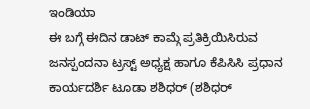ಇಂಡಿಯಾ
ಈ ಬಗ್ಗೆ ಈದಿನ ಡಾಟ್ ಕಾಮ್ಗೆ ಪ್ರತಿಕ್ರಿಯಿಸಿರುವ ಜನಸ್ಪಂದನಾ ಟ್ರಸ್ಟ್ ಅಧ್ಯಕ್ಷ ಹಾಗೂ ಕೆಪಿಸಿಸಿ ಪ್ರಧಾನ ಕಾರ್ಯದರ್ಶಿ ಟೂಡಾ ಶಶಿಧರ್ (ಶಶಿಧರ್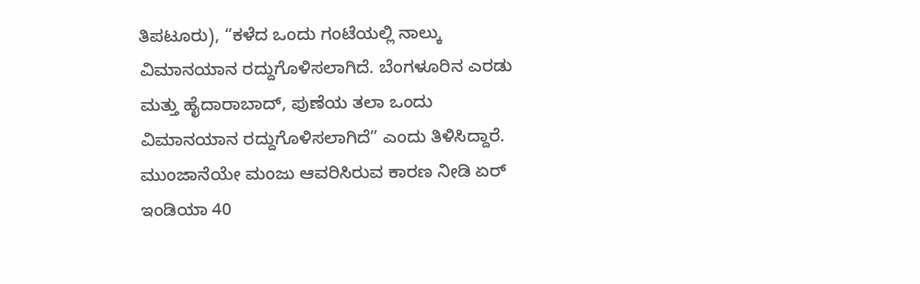ತಿಪಟೂರು), “ಕಳೆದ ಒಂದು ಗಂಟೆಯಲ್ಲಿ ನಾಲ್ಕು ವಿಮಾನಯಾನ ರದ್ದುಗೊಳಿಸಲಾಗಿದೆ. ಬೆಂಗಳೂರಿನ ಎರಡು ಮತ್ತು ಹೈದಾರಾಬಾದ್, ಪುಣೆಯ ತಲಾ ಒಂದು ವಿಮಾನಯಾನ ರದ್ದುಗೊಳಿಸಲಾಗಿದೆ” ಎಂದು ತಿಳಿಸಿದ್ದಾರೆ.
ಮುಂಜಾನೆಯೇ ಮಂಜು ಆವರಿಸಿರುವ ಕಾರಣ ನೀಡಿ ಏರ್ ಇಂಡಿಯಾ 40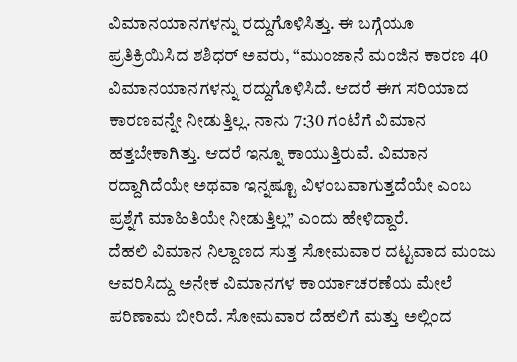ವಿಮಾನಯಾನಗಳನ್ನು ರದ್ದುಗೊಳಿಸಿತ್ತು. ಈ ಬಗ್ಗೆಯೂ ಪ್ರತಿಕ್ರಿಯಿಸಿದ ಶಶಿಧರ್ ಅವರು, “ಮುಂಜಾನೆ ಮಂಜಿನ ಕಾರಣ 40 ವಿಮಾನಯಾನಗಳನ್ನು ರದ್ದುಗೊಳಿಸಿದೆ. ಆದರೆ ಈಗ ಸರಿಯಾದ ಕಾರಣವನ್ನೇ ನೀಡುತ್ತಿಲ್ಲ. ನಾನು 7:30 ಗಂಟೆಗೆ ವಿಮಾನ ಹತ್ತಬೇಕಾಗಿತ್ತು. ಆದರೆ ಇನ್ನೂ ಕಾಯುತ್ತಿರುವೆ. ವಿಮಾನ ರದ್ದಾಗಿದೆಯೇ ಅಥವಾ ಇನ್ನಷ್ಟೂ ವಿಳಂಬವಾಗುತ್ತದೆಯೇ ಎಂಬ ಪ್ರಶ್ನೆಗೆ ಮಾಹಿತಿಯೇ ನೀಡುತ್ತಿಲ್ಲ” ಎಂದು ಹೇಳಿದ್ದಾರೆ.
ದೆಹಲಿ ವಿಮಾನ ನಿಲ್ದಾಣದ ಸುತ್ತ ಸೋಮವಾರ ದಟ್ಟವಾದ ಮಂಜು ಆವರಿಸಿದ್ದು ಅನೇಕ ವಿಮಾನಗಳ ಕಾರ್ಯಾಚರಣೆಯ ಮೇಲೆ ಪರಿಣಾಮ ಬೀರಿದೆ. ಸೋಮವಾರ ದೆಹಲಿಗೆ ಮತ್ತು ಅಲ್ಲಿಂದ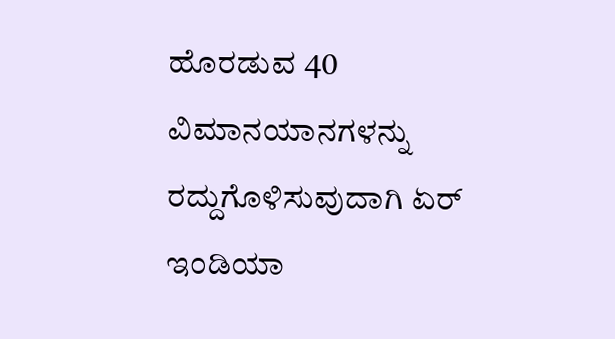ಹೊರಡುವ 40 ವಿಮಾನಯಾನಗಳನ್ನು ರದ್ದುಗೊಳಿಸುವುದಾಗಿ ಏರ್ ಇಂಡಿಯಾ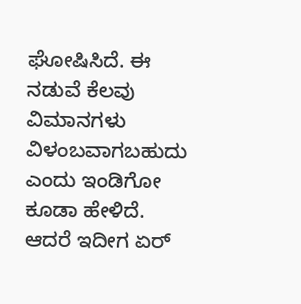ಘೋಷಿಸಿದೆ. ಈ ನಡುವೆ ಕೆಲವು ವಿಮಾನಗಳು ವಿಳಂಬವಾಗಬಹುದು ಎಂದು ಇಂಡಿಗೋ ಕೂಡಾ ಹೇಳಿದೆ. ಆದರೆ ಇದೀಗ ಏರ್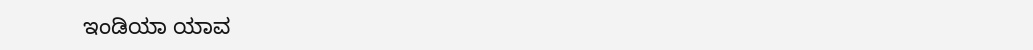ಇಂಡಿಯಾ ಯಾವ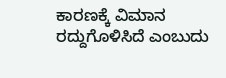ಕಾರಣಕ್ಕೆ ವಿಮಾನ ರದ್ದುಗೊಳಿಸಿದೆ ಎಂಬುದು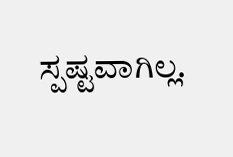ಸ್ಪಷ್ಟವಾಗಿಲ್ಲ.